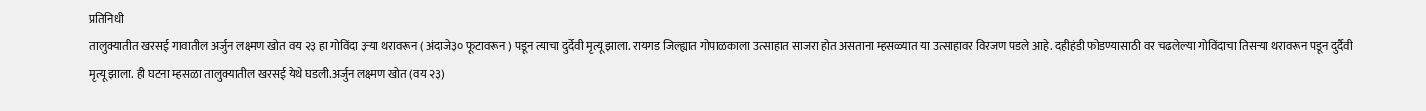प्रतिनिधी
तालुक्यातीत खरसई गावातील अर्जुन लक्ष्मण खोत वय २३ हा गोविंदा ३ऱ्या थरावरून ( अंदाजे३० फूटावरून ) पडून त्याचा दुर्देवी मृत्यू झाला. रायगड जिल्ह्यात गोपाळकाला उत्साहात साजरा होत असताना म्हसळ्यात या उत्साहावर विरजण पडले आहे. दहीहंडी फोडण्यासाठी वर चढलेल्या गोविंदाचा तिसऱ्या थरावरून पडून दुर्दैवी मृत्यू झाला. ही घटना म्हसळा तालुक्यातील खरसई येथे घडली.अर्जुन लक्ष्मण खोत (वय २३)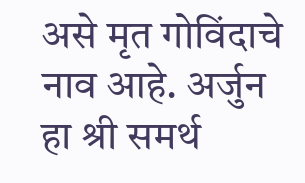असे मृत गोविंदाचे नाव आहे. अर्जुन हा श्री समर्थ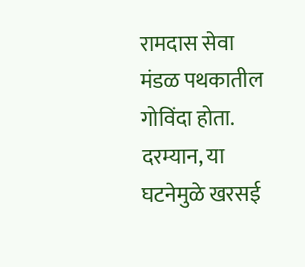रामदास सेवा मंडळ पथकातील गोविंदा होता. दरम्यान, या घटनेमुळे खरसई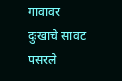गावावर दुःखाचे सावट पसरले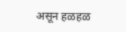असून हळहळ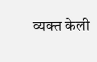व्यक्त केली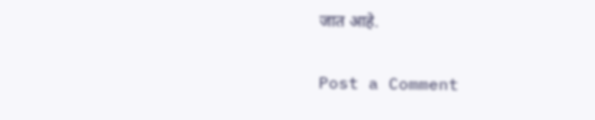जात आहे.

Post a Comment